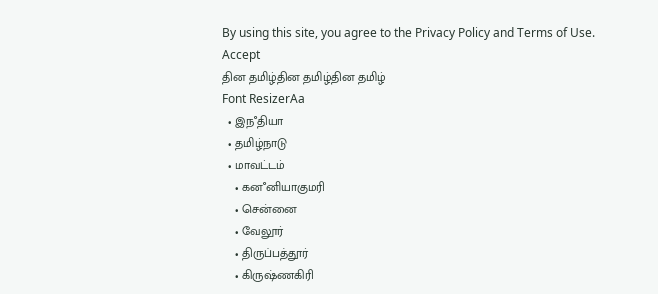By using this site, you agree to the Privacy Policy and Terms of Use.
Accept
தின தமிழ்தின தமிழ்தின தமிழ்
Font ResizerAa
  • இநஂதியா
  • தமிழ்நாடு
  • மாவட்டம்
    • கனஂனியாகுமரி
    • சென்னை
    • வேலூர்
    • திருப்பத்தூர்
    • கிருஷ்ணகிரி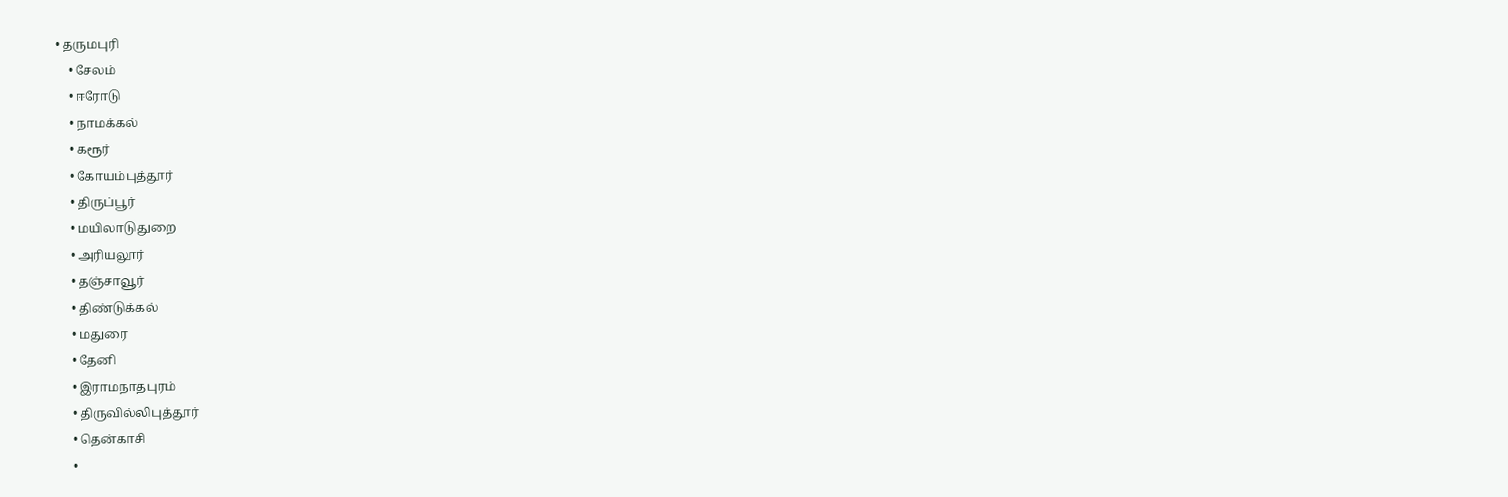• தருமபுரி
    • சேலம்
    • ஈரோடு
    • நாமக்கல்
    • கரூர்
    • கோயம்புத்தூர்
    • திருப்பூர்
    • மயிலாடுதுறை
    • அரியலூர்
    • தஞ்சாவூர்
    • திண்டுக்கல்
    • மதுரை
    • தேனி
    • இராமநாதபுரம்
    • திருவில்லிபுத்தூர்
    • தென்காசி
    •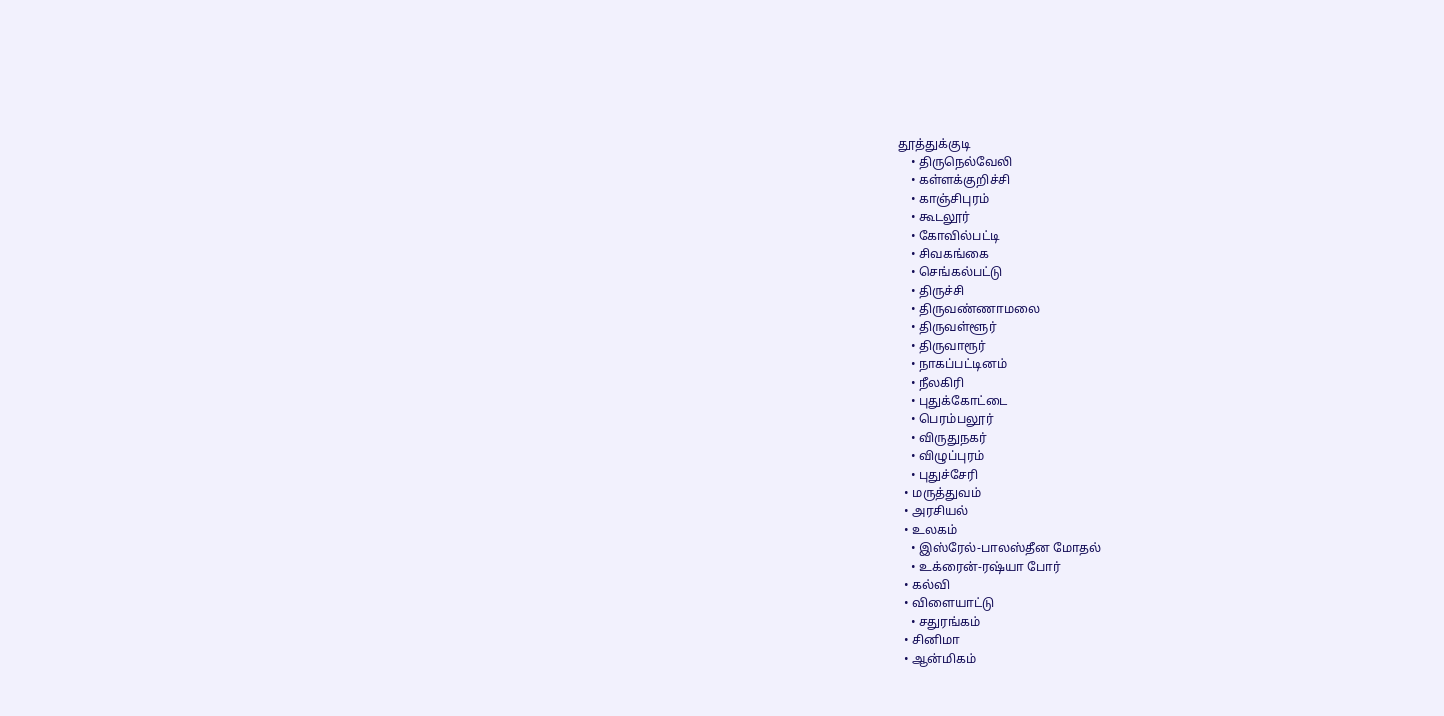தூத்துக்குடி
    • திருநெல்வேலி
    • கள்ளக்குறிச்சி
    • காஞ்சிபுரம்
    • கூடலூர்
    • கோவில்பட்டி
    • சிவகங்கை
    • செங்கல்பட்டு
    • திருச்சி
    • திருவண்ணாமலை
    • திருவள்ளூர்
    • திருவாரூர்
    • நாகப்பட்டினம்
    • நீலகிரி
    • புதுக்கோட்டை
    • பெரம்பலூர்
    • விருதுநகர்
    • விழுப்புரம்
    • புதுச்சேரி
  • மருத்துவம்
  • அரசியல்
  • உலகம்
    • இஸ்ரேல்-பாலஸ்தீன மோதல்
    • உக்ரைன்-ரஷ்யா போர்
  • கல்வி
  • விளையாட்டு
    • சதுரங்கம்
  • சினிமா
  • ஆன்மிகம்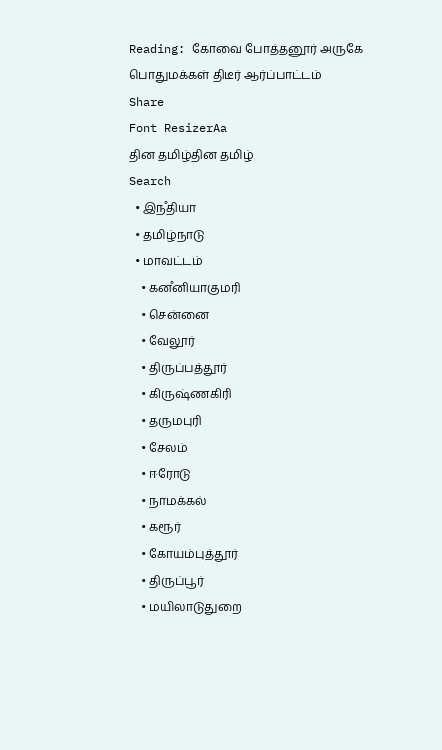Reading: கோவை போத்தனூர் அருகே பொதுமக்கள் திடீர் ஆர்ப்பாட்டம்
Share
Font ResizerAa
தின தமிழ்தின தமிழ்
Search
  • இநஂதியா
  • தமிழ்நாடு
  • மாவட்டம்
    • கனஂனியாகுமரி
    • சென்னை
    • வேலூர்
    • திருப்பத்தூர்
    • கிருஷ்ணகிரி
    • தருமபுரி
    • சேலம்
    • ஈரோடு
    • நாமக்கல்
    • கரூர்
    • கோயம்புத்தூர்
    • திருப்பூர்
    • மயிலாடுதுறை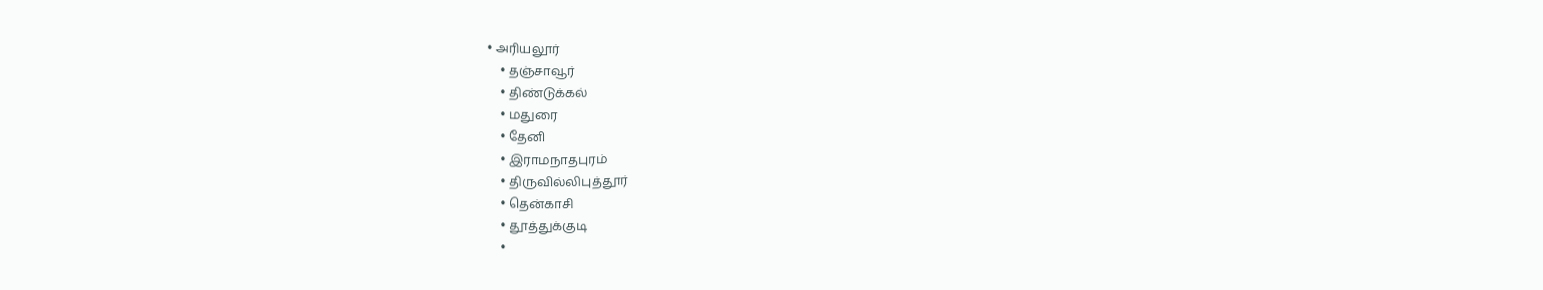• அரியலூர்
    • தஞ்சாவூர்
    • திண்டுக்கல்
    • மதுரை
    • தேனி
    • இராமநாதபுரம்
    • திருவில்லிபுத்தூர்
    • தென்காசி
    • தூத்துக்குடி
    •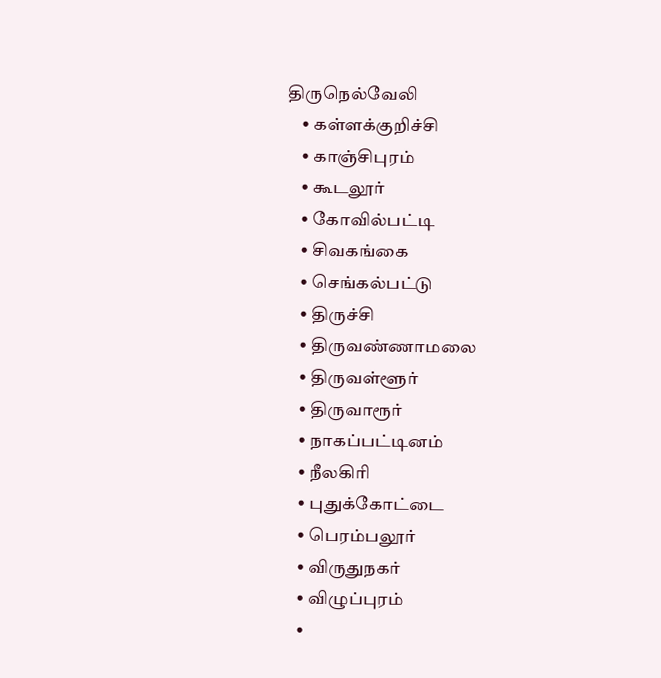திருநெல்வேலி
    • கள்ளக்குறிச்சி
    • காஞ்சிபுரம்
    • கூடலூர்
    • கோவில்பட்டி
    • சிவகங்கை
    • செங்கல்பட்டு
    • திருச்சி
    • திருவண்ணாமலை
    • திருவள்ளூர்
    • திருவாரூர்
    • நாகப்பட்டினம்
    • நீலகிரி
    • புதுக்கோட்டை
    • பெரம்பலூர்
    • விருதுநகர்
    • விழுப்புரம்
    •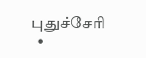புதுச்சேரி
  •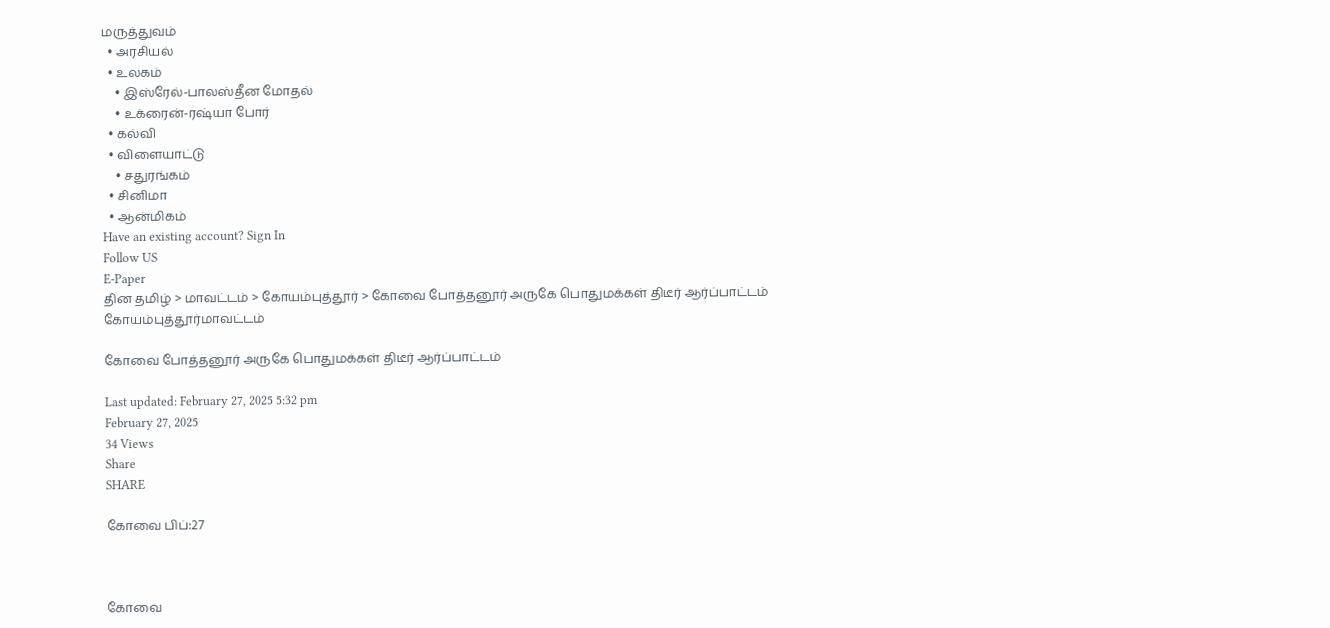மருத்துவம்
  • அரசியல்
  • உலகம்
    • இஸ்ரேல்-பாலஸ்தீன மோதல்
    • உக்ரைன்-ரஷ்யா போர்
  • கல்வி
  • விளையாட்டு
    • சதுரங்கம்
  • சினிமா
  • ஆன்மிகம்
Have an existing account? Sign In
Follow US
E-Paper
தின தமிழ் > மாவட்டம் > கோயம்புத்தூர் > கோவை போத்தனூர் அருகே பொதுமக்கள் திடீர் ஆர்ப்பாட்டம்
கோயம்புத்தூர்மாவட்டம்

கோவை போத்தனூர் அருகே பொதுமக்கள் திடீர் ஆர்ப்பாட்டம்

Last updated: February 27, 2025 5:32 pm
February 27, 2025
34 Views
Share
SHARE

கோவை பிப்:27



கோவை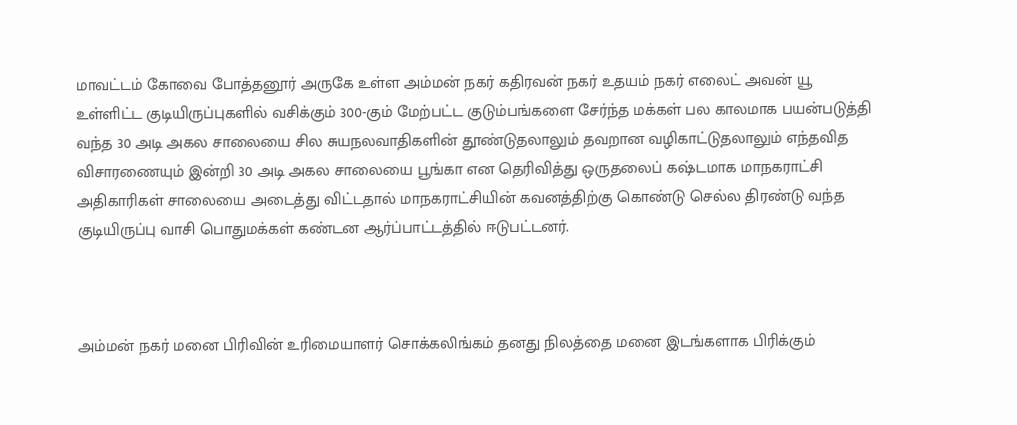மாவட்டம் கோவை போத்தனூர் அருகே உள்ள அம்மன் நகர் கதிரவன் நகர் உதயம் நகர் எலைட் அவன் யூ உள்ளிட்ட குடியிருப்புகளில் வசிக்கும் 300-கும் மேற்பட்ட குடும்பங்களை சேர்ந்த மக்கள் பல காலமாக பயன்படுத்தி வந்த 30 அடி அகல சாலையை சில சுயநலவாதிகளின் தூண்டுதலாலும் தவறான வழிகாட்டுதலாலும் எந்தவித விசாரணையும் இன்றி 30 அடி அகல சாலையை பூங்கா என தெரிவித்து ஒருதலைப் கஷ்டமாக மாநகராட்சி அதிகாரிகள் சாலையை அடைத்து விட்டதால் மாநகராட்சியின் கவனத்திற்கு கொண்டு செல்ல திரண்டு வந்த குடியிருப்பு வாசி பொதுமக்கள் கண்டன ஆர்ப்பாட்டத்தில் ஈடுபட்டனர்.



அம்மன் நகர் மனை பிரிவின் உரிமையாளர் சொக்கலிங்கம் தனது நிலத்தை மனை இடங்களாக பிரிக்கும்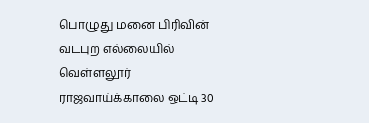பொழுது மனை பிரிவின் வடபுற எல்லையில் வெள்ளலூர் ராஜவாய்க்காலை ஒட்டி 30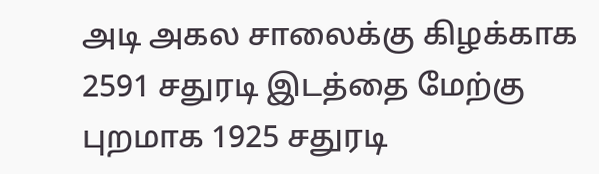அடி அகல சாலைக்கு கிழக்காக 2591 சதுரடி இடத்தை மேற்கு புறமாக 1925 சதுரடி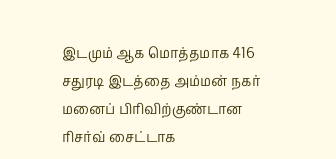இடமும் ஆக மொத்தமாக 416 சதுரடி இடத்தை அம்மன் நகர் மனைப் பிரிவிற்குண்டான ரிசர்வ் சைட்டாக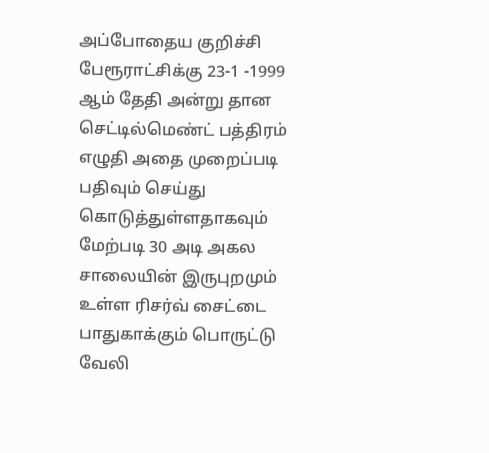அப்போதைய குறிச்சி பேரூராட்சிக்கு 23-1 -1999 ஆம் தேதி அன்று தான செட்டில்மெண்ட் பத்திரம் எழுதி அதை முறைப்படி பதிவும் செய்து கொடுத்துள்ளதாகவும் மேற்படி 30 அடி அகல சாலையின் இருபுறமும் உள்ள ரிசர்வ் சைட்டை பாதுகாக்கும் பொருட்டு வேலி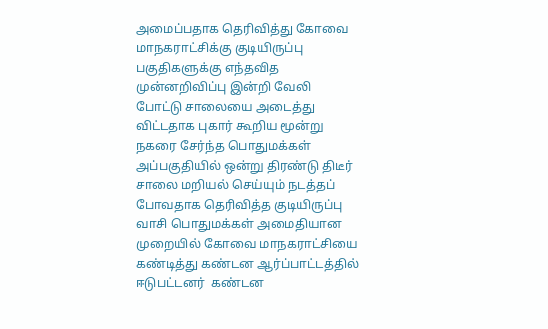அமைப்பதாக தெரிவித்து கோவை மாநகராட்சிக்கு குடியிருப்பு பகுதிகளுக்கு எந்தவித முன்னறிவிப்பு இன்றி வேலி போட்டு சாலையை அடைத்து விட்டதாக புகார் கூறிய மூன்று நகரை சேர்ந்த பொதுமக்கள் அப்பகுதியில் ஒன்று திரண்டு திடீர் சாலை மறியல் செய்யும் நடத்தப் போவதாக தெரிவித்த குடியிருப்பு வாசி பொதுமக்கள் அமைதியான முறையில் கோவை மாநகராட்சியை கண்டித்து கண்டன ஆர்ப்பாட்டத்தில் ஈடுபட்டனர்  கண்டன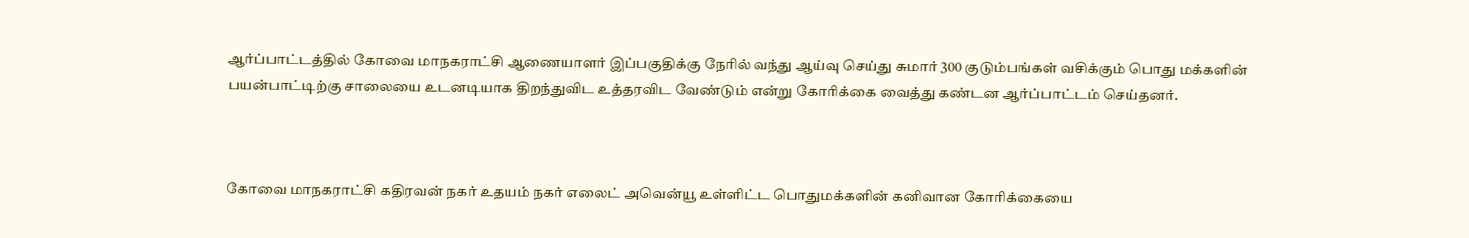ஆர்ப்பாட்டத்தில் கோவை மாநகராட்சி ஆணையாளர் இப்பகுதிக்கு நேரில் வந்து ஆய்வு செய்து சுமார் 300 குடும்பங்கள் வசிக்கும் பொது மக்களின் பயன்பாட்டிற்கு சாலையை உடனடியாக திறந்துவிட உத்தரவிட வேண்டும் என்று கோரிக்கை வைத்து கண்டன ஆர்ப்பாட்டம் செய்தனர்.



கோவை மாநகராட்சி கதிரவன் நகர் உதயம் நகர் எலைட் அவென்யூ உள்ளிட்ட பொதுமக்களின் கனிவான கோரிக்கையை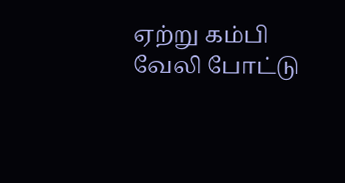ஏற்று கம்பி வேலி போட்டு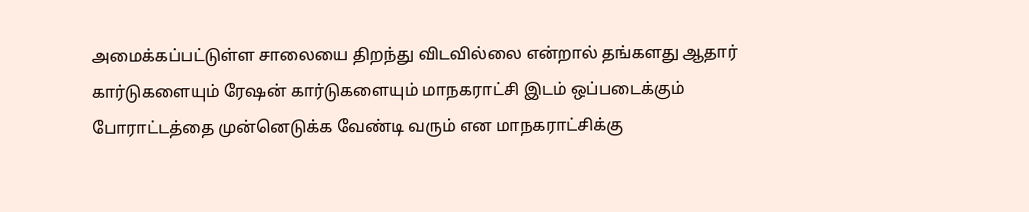அமைக்கப்பட்டுள்ள சாலையை திறந்து விடவில்லை என்றால் தங்களது ஆதார் கார்டுகளையும் ரேஷன் கார்டுகளையும் மாநகராட்சி இடம் ஒப்படைக்கும் போராட்டத்தை முன்னெடுக்க வேண்டி வரும் என மாநகராட்சிக்கு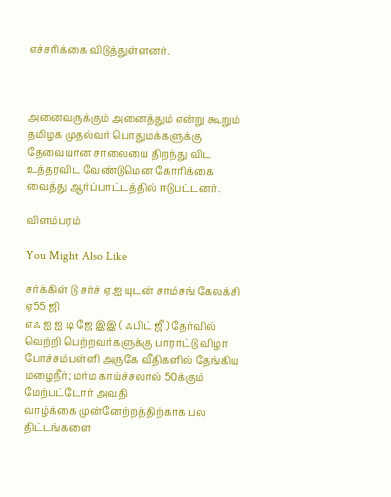எச்சரிக்கை விடுத்துள்ளனர்.



அனைவருக்கும் அனைத்தும் என்று கூறும் தமிழக முதல்வர் பொதுமக்களுக்கு தேவையான சாலையை திறந்து விட உத்தரவிட வேண்டுமென கோரிக்கை வைத்து ஆர்ப்பாட்டத்தில் ஈடுபட்டனர்.

விளம்பரம்

You Might Also Like

சர்க்கிள் டு சர்ச் ஏ.ஐ யுடன் சாம்சங் கேலக்சி ஏ55 ஜி
எஃ ஐ ஐ டி ஜே இஇ ( ஃபிட் ஜீ ) தேர்வில் வெற்றி பெற்றவர்களுக்கு பாராட்டு விழா
போச்சம்பள்ளி அருகே வீதிகளில் தேங்கிய மழைநீர்; மர்ம காய்ச்சலால் 50க்கும் மேற்பட்டோர் அவதி
வாழ்க்கை முன்னேற்றத்திற்காக பல திட்டங்களை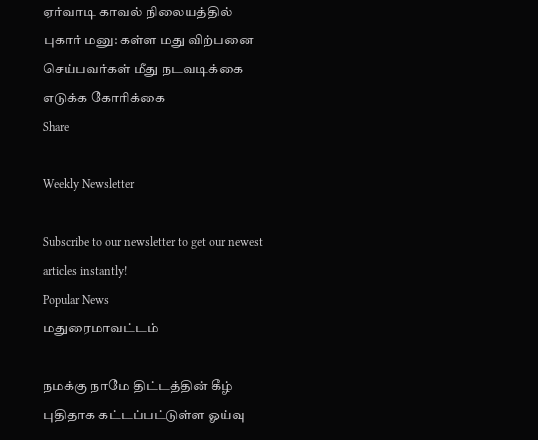ஏர்வாடி காவல் நிலையத்தில் புகார் மனு: கள்ள மது விற்பனை செய்பவர்கள் மீது நடவடிக்கை எடுக்க கோரிக்கை
Share

Weekly Newsletter

Subscribe to our newsletter to get our newest articles instantly!
Popular News
மதுரைமாவட்டம்

நமக்கு நாமே திட்டத்தின் கீழ் புதிதாக கட்டப்பட்டுள்ள ஓய்வு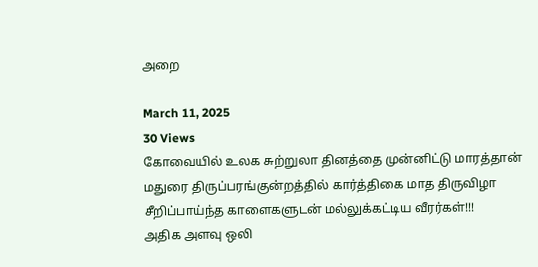அறை

March 11, 2025
30 Views
கோவையில் உலக சுற்றுலா தினத்தை முன்னிட்டு மாரத்தான்
மதுரை திருப்பரங்குன்றத்தில் கார்த்திகை மாத திருவிழா
சீறிப்பாய்ந்த காளைகளுடன் மல்லுக்கட்டிய வீரர்கள்!!!
அதிக அளவு ஒலி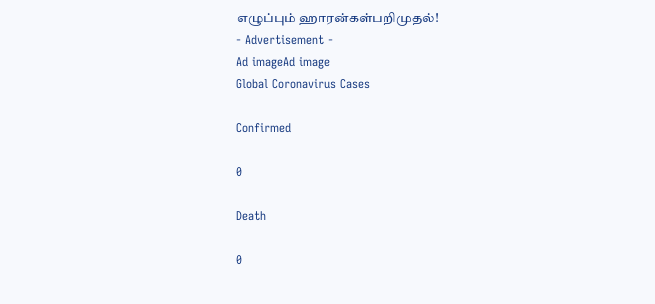எழுப்பும் ஹாரன்கள்பறிமுதல்!
- Advertisement -
Ad imageAd image
Global Coronavirus Cases

Confirmed

0

Death

0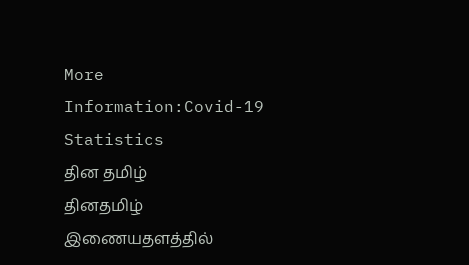More Information:Covid-19 Statistics
தின தமிழ்
தினதமிழ் இணையதளத்தில்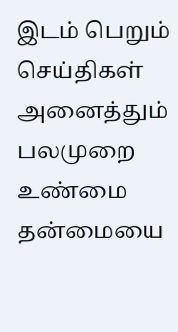இடம் பெறும் செய்திகள் அனைத்தும் பலமுறை உண்மை தன்மையை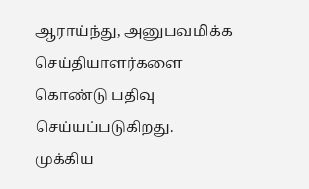ஆராய்ந்து, அனுபவமிக்க செய்தியாளர்களை கொண்டு பதிவு செய்யப்படுகிறது.
முக்கிய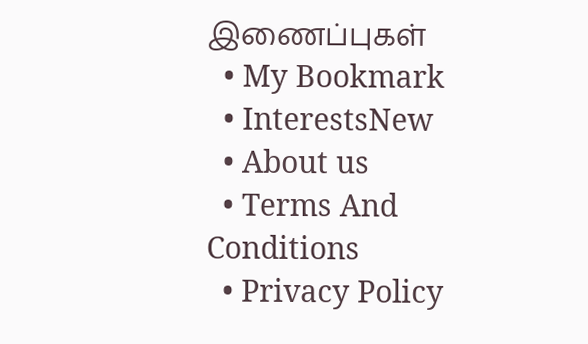இணைப்புகள்
  • My Bookmark
  • InterestsNew
  • About us
  • Terms And Conditions
  • Privacy Policy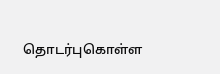தொடர்புகொள்ள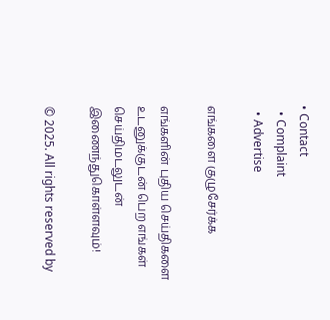• Contact
  • Complaint
  • Advertise

எங்களை குழுசேர்க்க

எங்களின் புதிய செய்திகளை உடனுக்குடன் பெற எங்கள் செய்திமடலுடன் இணைந்துகொள்ளவும்!

© 2025. All rights reserved by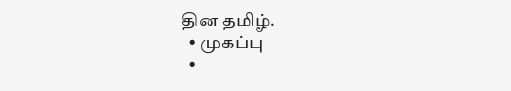தின தமிழ்.
  • முகப்பு
  •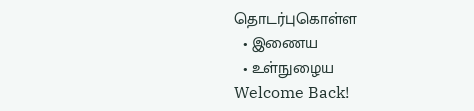தொடர்புகொள்ள
  • இணைய
  • உள்நுழைய
Welcome Back!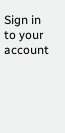Sign in to your account